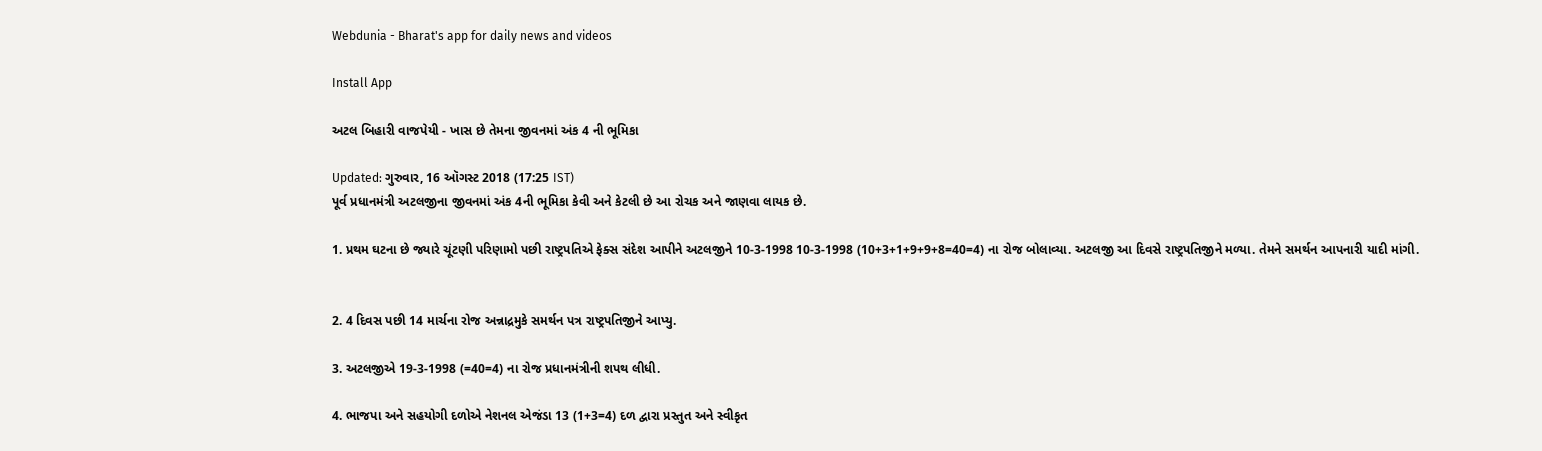Webdunia - Bharat's app for daily news and videos

Install App

અટલ બિહારી વાજપેયી - ખાસ છે તેમના જીવનમાં અંક 4 ની ભૂમિકા

Updated: ગુરુવાર, 16 ઑગસ્ટ 2018 (17:25 IST)
પૂર્વ પ્રધાનમંત્રી અટલજીના જીવનમાં અંક 4ની ભૂમિકા કેવી અને કેટલી છે આ રોચક અને જાણવા લાયક છે.

1. પ્રથમ ઘટના છે જ્યારે ચૂંટણી પરિણામો પછી રાષ્ટ્રપતિએ ફેક્સ સંદેશ આપીને અટલજીને 10-3-1998 10-3-1998 (10+3+1+9+9+8=40=4) ના રોજ બોલાવ્યા. અટલજી આ દિવસે રાષ્ટ્રપતિજીને મળ્યા. તેમને સમર્થન આપનારી યાદી માંગી.


2. 4 દિવસ પછી 14 માર્ચના રોજ અન્નાદ્રમુકે સમર્થન પત્ર રાષ્ટ્રપતિજીને આપ્યુ.

3. અટલજીએ 19-3-1998 (=40=4) ના રોજ પ્રધાનમંત્રીની શપથ લીધી.

4. ભાજપા અને સહયોગી દળોએ નેશનલ એજંડા 13 (1+3=4) દળ દ્વારા પ્રસ્તુત અને સ્વીકૃત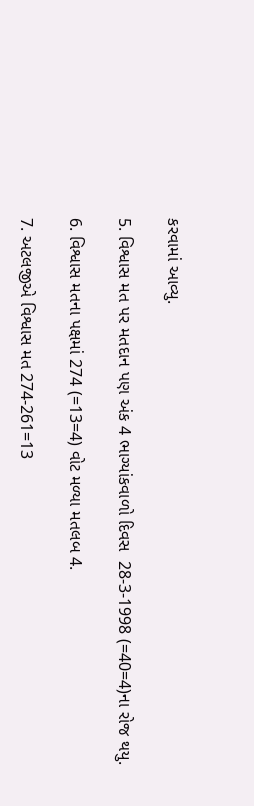કરવામાં આવ્યુ.

5. વિશ્વાસ મત પર મતદાન પણ અંક 4 ભાગ્યાંકવાળો દિવસ  28-3-1998 (=40=4)ના રોજ થયુ.

6. વિશ્વાસ મતના પક્ષમાં 274 (=13=4) વોટ મળ્યા મતલબ 4.

7. અટલજીએ વિશ્વાસ મત 274-261=13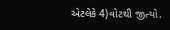એટલેકે 4)વોટથી જીત્યો.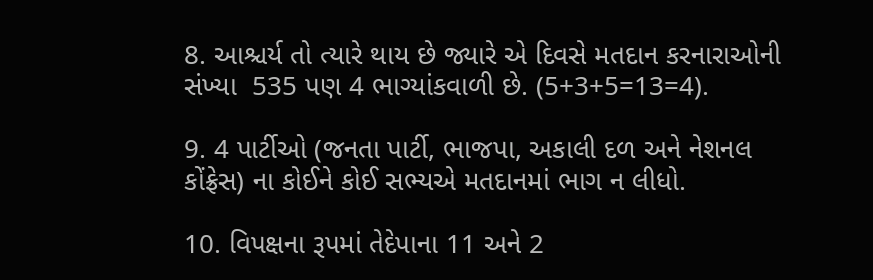8. આશ્ચર્ય તો ત્યારે થાય છે જ્યારે એ દિવસે મતદાન કરનારાઓની સંખ્યા  535 પણ 4 ભાગ્યાંકવાળી છે. (5+3+5=13=4).

9. 4 પાર્ટીઓ (જનતા પાર્ટી, ભાજપા, અકાલી દળ અને નેશનલ કોંફ્રેસ) ના કોઈને કોઈ સભ્યએ મતદાનમાં ભાગ ન લીધો.

10. વિપક્ષના રૂપમાં તેદેપાના 11 અને 2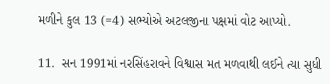મળીને કુલ 13 (=4) સભ્યોએ અટલજીના પક્ષમાં વોટ આપ્યો.

11.  સન 1991માં નરસિંહરાવને વિશ્વાસ મત મળવાથી લઈને ત્યા સુધી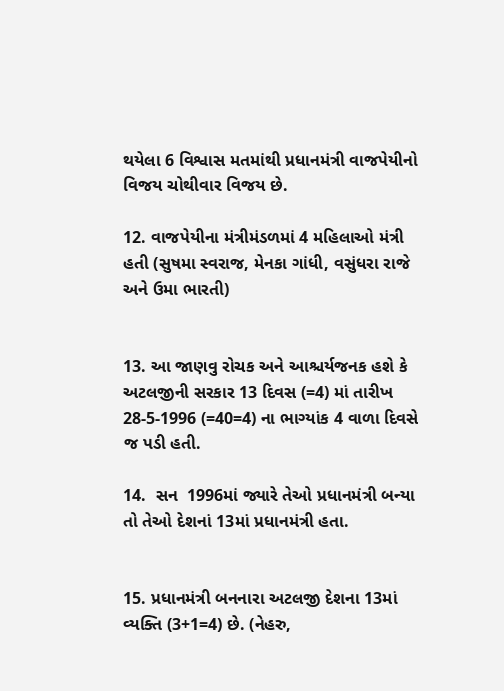થયેલા 6 વિશ્વાસ મતમાંથી પ્રધાનમંત્રી વાજપેયીનો વિજય ચોથીવાર વિજય છે.

12. વાજપેયીના મંત્રીમંડળમાં 4 મહિલાઓ મંત્રી હતી (સુષમા સ્વરાજ, મેનકા ગાંધી, વસુંધરા રાજે અને ઉમા ભારતી)


13. આ જાણવુ રોચક અને આશ્ચર્યજનક હશે કે અટલજીની સરકાર 13 દિવસ (=4) માં તારીખ 28-5-1996 (=40=4) ના ભાગ્યાંક 4 વાળા દિવસે જ પડી હતી.

14.  સન  1996માં જ્યારે તેઓ પ્રધાનમંત્રી બન્યા તો તેઓ દેશનાં 13માં પ્રધાનમંત્રી હતા.


15. પ્રધાનમંત્રી બનનારા અટલજી દેશના 13માં વ્યક્તિ (3+1=4) છે. (નેહરુ,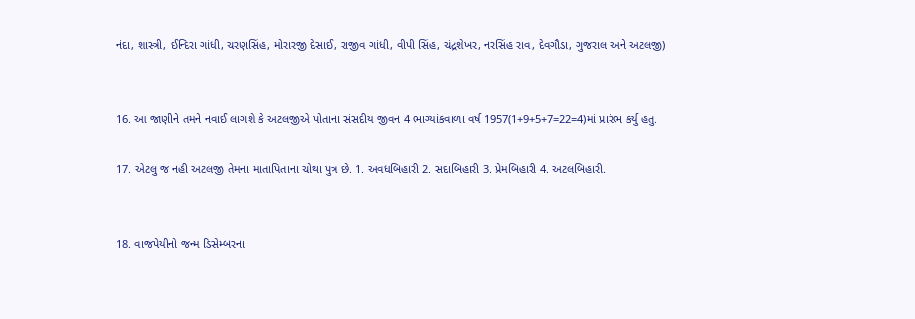નંદા, શાસ્ત્રી, ઈન્દિરા ગાંધી, ચરણસિંહ, મોરારજી દેસાઈ, રાજીવ ગાંધી, વીપી સિંહ, ચંદ્રશેખર, નરસિંહ રાવ, દેવગૌડા, ગુજરાલ અને અટલજી)


16. આ જાણીને તમને નવાઈ લાગશે કે અટલજીએ પોતાના સંસદીય જીવન 4 ભાગ્યાંકવાળા વર્ષ 1957(1+9+5+7=22=4)માં પ્રારંભ કર્યુ હતુ.

17. એટલુ જ નહી અટલજી તેમના માતાપિતાના ચોથા પુત્ર છે. 1. અવધબિહારી 2. સદાબિહારી 3. પ્રેમબિહારી 4. અટલબિહારી.


18. વાજપેયીનો જન્મ ડિસેમ્બરના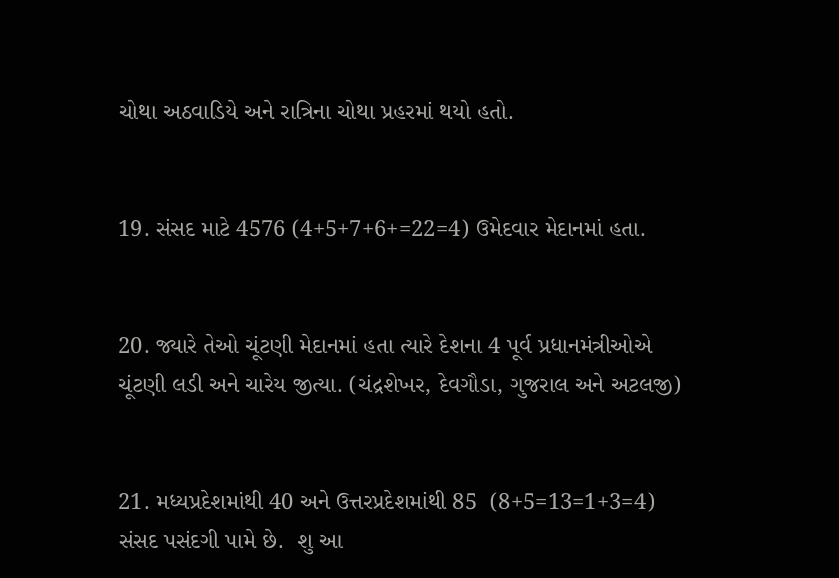ચોથા અઠવાડિયે અને રાત્રિના ચોથા પ્રહરમાં થયો હતો.


19. સંસદ માટે 4576 (4+5+7+6+=22=4) ઉમેદવાર મેદાનમાં હતા.


20. જ્યારે તેઓ ચૂંટણી મેદાનમાં હતા ત્યારે દેશના 4 પૂર્વ પ્રધાનમંત્રીઓએ ચૂંટણી લડી અને ચારેય જીત્યા. (ચંદ્રશેખર, દેવગૌડા, ગુજરાલ અને અટલજી)


21. મધ્યપ્રદેશમાંથી 40 અને ઉત્તરપ્રદેશમાંથી 85  (8+5=13=1+3=4) સંસદ પસંદગી પામે છે.  શુ આ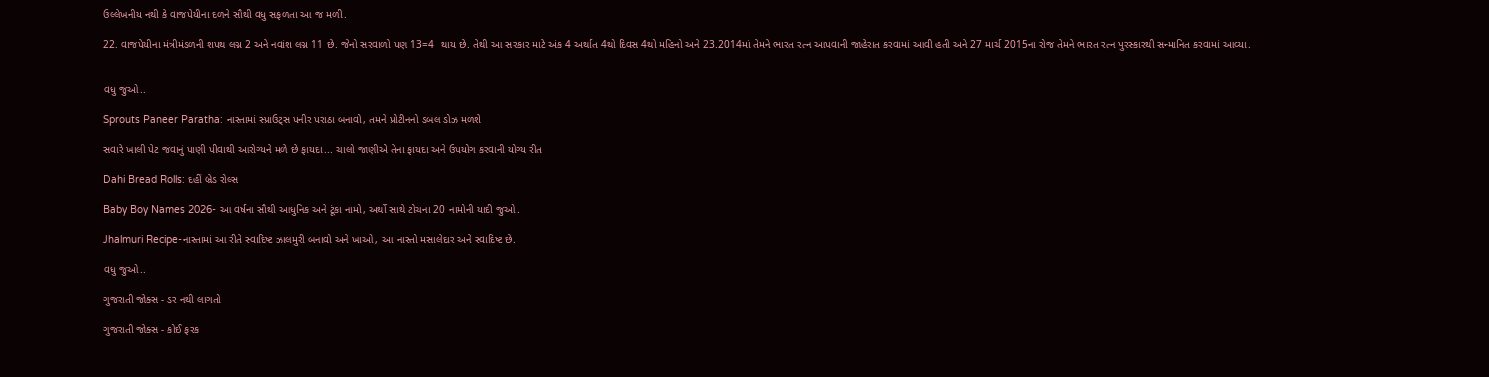ઉલ્લેખનીય નથી કે વાજપેયીના દળને સૌથી વધુ સફળતા આ જ મળી.

22. વાજપેયીના મંત્રીમંડળની શપથ લગ્ન 2 અને નવાંશ લગ્ન 11 છે. જેનો સરવાળો પણ 13=4  થાય છે. તેથી આ સરકાર માટે અંક 4 અર્થાત 4થો દિવસ 4થો મહિનો અને 23.2014માં તેમને ભારત રત્ન આપવાની જાહેરાત કરવામાં આવી હતી અને 27 માર્ચ 2015ના રોજ તેમને ભારત રત્ન પુરસ્કારથી સન્માનિત કરવામાં આવ્યા.


વધુ જુઓ..

Sprouts Paneer Paratha: નાસ્તામાં સ્પ્રાઉટ્સ પનીર પરાઠા બનાવો, તમને પ્રોટીનનો ડબલ ડોઝ મળશે

સવારે ખાલી પેટ જવાનું પાણી પીવાથી આરોગ્યને મળે છે ફાયદા... ચાલો જાણીએ તેના ફાયદા અને ઉપયોગ કરવાની યોગ્ય રીત

Dahi Bread Rolls: દહીં બ્રેડ રોલ્સ

Baby Boy Names 2026- આ વર્ષના સૌથી આધુનિક અને ટૂંકા નામો, અર્થો સાથે ટોચના 20 નામોની યાદી જુઓ.

Jhalmuri Recipe-નાસ્તામાં આ રીતે સ્વાદિષ્ટ ઝાલમુરી બનાવો અને ખાઓ, આ નાસ્તો મસાલેદાર અને સ્વાદિષ્ટ છે.

વધુ જુઓ..

ગુજરાતી જોક્સ - ડર નથી લાગતો

ગુજરાતી જોક્સ - કોઈ ફરક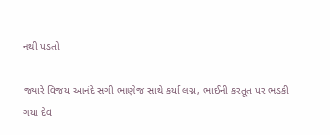નથી પડતો

જ્યારે વિજય આનંદે સગી ભાણેજ સાથે કર્યા લગ્ન, ભાઈની કરતૂત પર ભડકી ગયા દેવ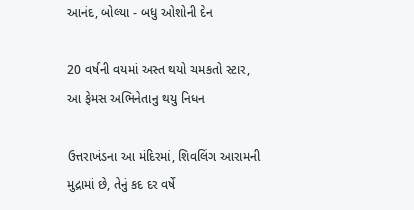આનંદ, બોલ્યા - બધુ ઓશોની દેન

20 વર્ષની વયમાં અસ્ત થયો ચમકતો સ્ટાર, આ ફેમસ અભિનેતાનુ થયુ નિધન

ઉત્તરાખંડના આ મંદિરમાં, શિવલિંગ આરામની મુદ્રામાં છે, તેનું કદ દર વર્ષે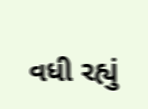વધી રહ્યું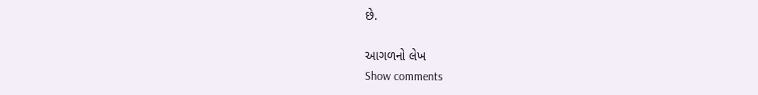છે.

આગળનો લેખ
Show comments